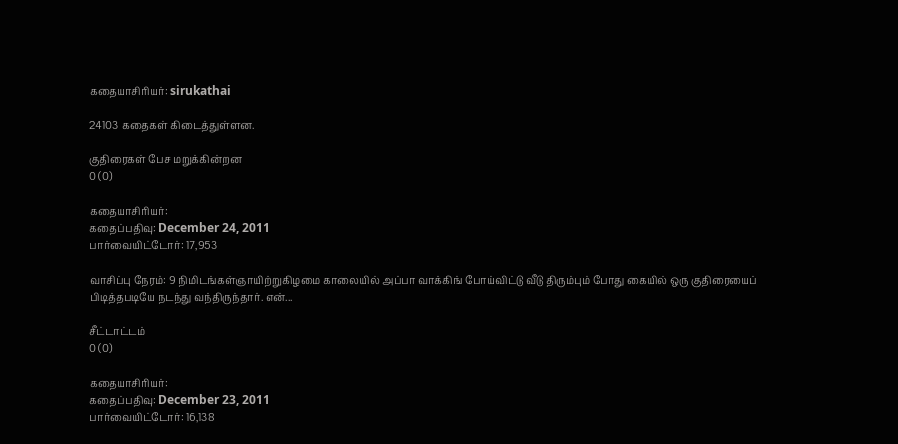கதையாசிரியர்: sirukathai

24103 கதைகள் கிடைத்துள்ளன.

குதிரைகள் பேச மறுக்கின்றன
0 (0)

கதையாசிரியர்:
கதைப்பதிவு: December 24, 2011
பார்வையிட்டோர்: 17,953

வாசிப்பு நேரம்: 9 நிமிடங்கள்ஞாயிற்றுகிழமை காலையில் அப்பா வாக்கிங் போய்விட்டு வீடு திரும்பும் போது கையில் ஒரு குதிரையைப் பிடித்தபடியே நடந்து வந்திருந்தார். என்...

சீட்டாட்டம்
0 (0)

கதையாசிரியர்:
கதைப்பதிவு: December 23, 2011
பார்வையிட்டோர்: 16,138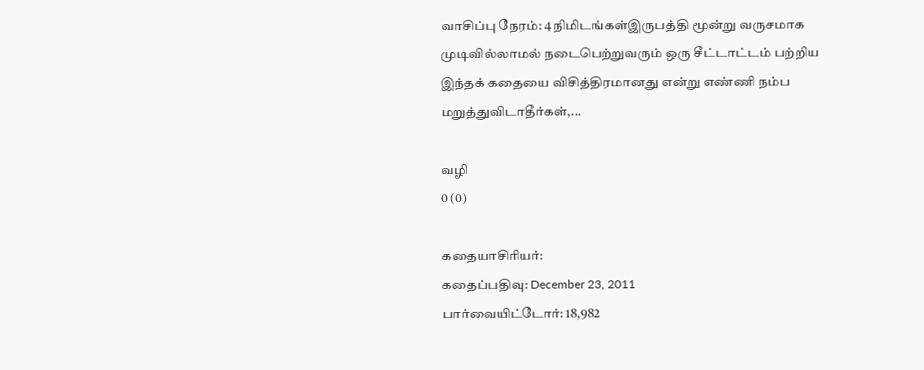வாசிப்பு நேரம்: 4 நிமிடங்கள்இருபத்தி மூன்று வருசமாக முடிவில்லாமல் நடைபெற்றுவரும் ஒரு சீட்டாட்டம் பற்றிய இந்தக் கதையை விசித்திரமானது என்று எண்ணி நம்ப மறுத்துவிடாதீர்கள்,...

வழி
0 (0)

கதையாசிரியர்:
கதைப்பதிவு: December 23, 2011
பார்வையிட்டோர்: 18,982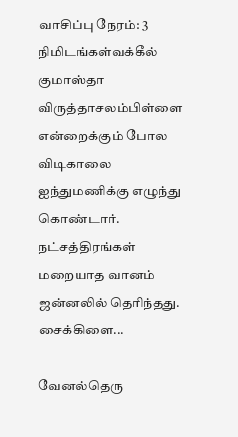வாசிப்பு நேரம்: 3 நிமிடங்கள்வக்கீல் குமாஸ்தா விருத்தாசலம்பிள்ளை என்றைக்கும் போல விடிகாலை ஐந்துமணிக்கு எழுந்து கொண்டார். நட்சத்திரங்கள் மறையாத வானம் ஜன்னலில் தெரிந்தது. சைக்கிளை...

வேனல்தெரு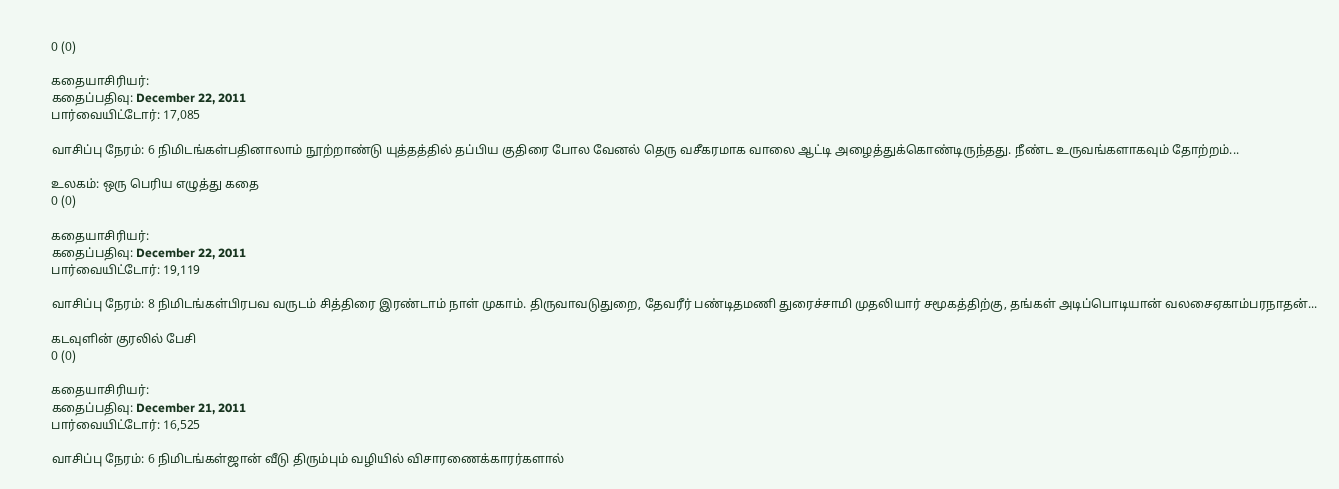0 (0)

கதையாசிரியர்:
கதைப்பதிவு: December 22, 2011
பார்வையிட்டோர்: 17,085

வாசிப்பு நேரம்: 6 நிமிடங்கள்பதினாலாம் நூற்றாண்டு யுத்தத்தில் தப்பிய குதிரை போல வேனல் தெரு வசீகரமாக வாலை ஆட்டி அழைத்துக்கொண்டிருந்தது. நீண்ட உருவங்களாகவும் தோற்றம்...

உலகம்: ஒரு பெரிய எழுத்து கதை
0 (0)

கதையாசிரியர்:
கதைப்பதிவு: December 22, 2011
பார்வையிட்டோர்: 19,119

வாசிப்பு நேரம்: 8 நிமிடங்கள்பிரபவ வருடம் சித்திரை இரண்டாம் நாள் முகாம். திருவாவடுதுறை, தேவரீர் பண்டிதமணி துரைச்சாமி முதலியார் சமூகத்திற்கு, தங்கள் அடிப்பொடியான் வலசைஏகாம்பரநாதன்...

கடவுளின் குரலில் பேசி
0 (0)

கதையாசிரியர்:
கதைப்பதிவு: December 21, 2011
பார்வையிட்டோர்: 16,525

வாசிப்பு நேரம்: 6 நிமிடங்கள்ஜான் வீடு திரும்பும் வழியில் விசாரணைக்காரர்களால்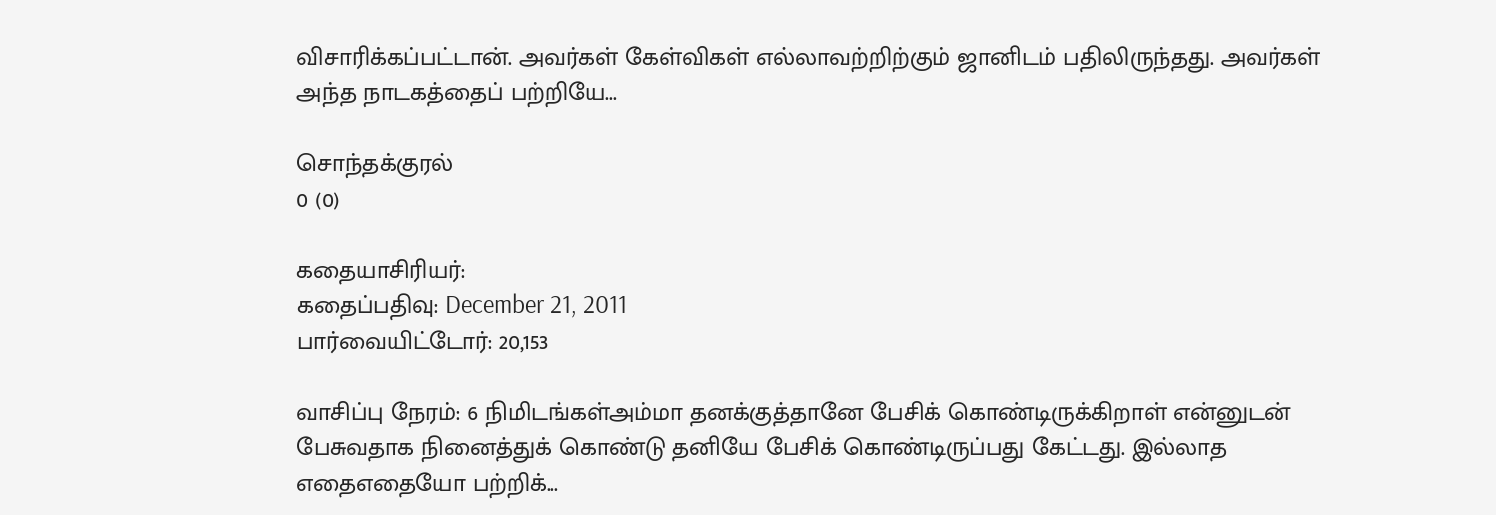விசாரிக்கப்பட்டான். அவர்கள் கேள்விகள் எல்லாவற்றிற்கும் ஜானிடம் பதிலிருந்தது. அவர்கள் அந்த நாடகத்தைப் பற்றியே...

சொந்தக்குரல்
0 (0)

கதையாசிரியர்:
கதைப்பதிவு: December 21, 2011
பார்வையிட்டோர்: 20,153

வாசிப்பு நேரம்: 6 நிமிடங்கள்அம்மா தனக்குத்தானே பேசிக் கொண்டிருக்கிறாள் என்னுடன் பேசுவதாக நினைத்துக் கொண்டு தனியே பேசிக் கொண்டிருப்பது கேட்டது. இல்லாத எதைஎதையோ பற்றிக்...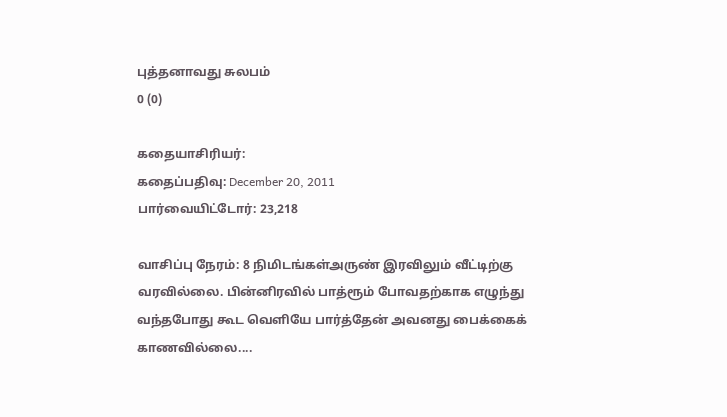புத்தனாவது சுலபம்
0 (0)

கதையாசிரியர்:
கதைப்பதிவு: December 20, 2011
பார்வையிட்டோர்: 23,218

வாசிப்பு நேரம்: 8 நிமிடங்கள்அருண் இரவிலும் வீட்டிற்கு வரவில்லை. பின்னிரவில் பாத்ரூம் போவதற்காக எழுந்து வந்தபோது கூட வெளியே பார்த்தேன் அவனது பைக்கைக் காணவில்லை....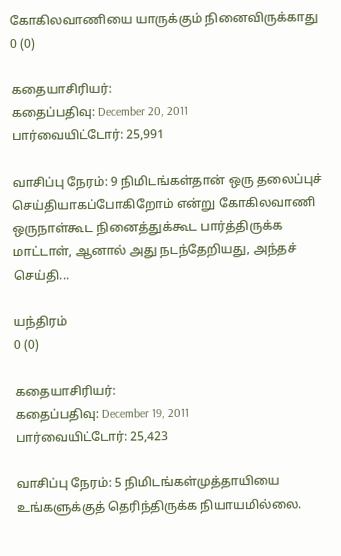கோகிலவாணியை யாருக்கும் நினைவிருக்காது
0 (0)

கதையாசிரியர்:
கதைப்பதிவு: December 20, 2011
பார்வையிட்டோர்: 25,991

வாசிப்பு நேரம்: 9 நிமிடங்கள்தான் ஒரு தலைப்புச் செய்தியாகப்போகிறோம் என்று கோகிலவாணி ஒருநாள்கூட நினைத்துக்கூட பார்த்திருக்க மாட்டாள், ஆனால் அது நடந்தேறியது, அந்தச் செய்தி...

யந்திரம்
0 (0)

கதையாசிரியர்:
கதைப்பதிவு: December 19, 2011
பார்வையிட்டோர்: 25,423

வாசிப்பு நேரம்: 5 நிமிடங்கள்முத்தாயியை உங்களுக்குத் தெரிந்திருக்க நியாயமில்லை.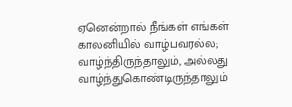ஏனென்றால் நீங்கள் எங்கள் காலனியில் வாழ்பவரல்ல; வாழ்ந்திருந்தாலும், அல்லது வாழ்ந்துகொண்டிருந்தாலும்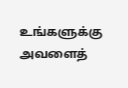உங்களுக்கு அவளைத்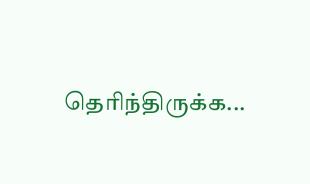தெரிந்திருக்க...